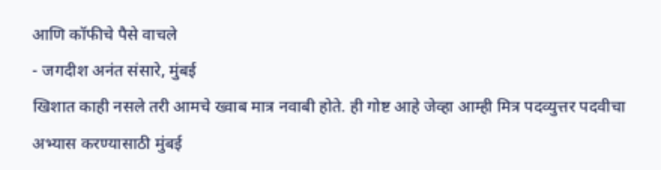आणि कॉफीचे पैसे वाचले
- जगदीश अनंत संसारे, मुंबई
खिशात काही नसले तरी आमचे ख्वाब मात्र नवाबी होते. ही गोष्ट आहे जेव्हा आम्ही मित्र पदव्युत्तर पदवीचा अभ्यास करण्यासाठी मुंबई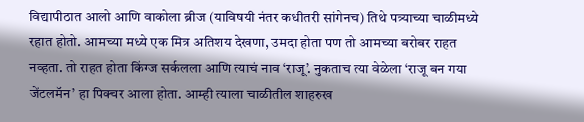विद्यापीठात आलो आणि वाकोला ब्रीज (याविषयी नंतर कधीतरी सांगेनच) तिथे पत्र्याच्या चाळीमध्ये रहात होतो. आमच्या मध्ये एक मित्र अतिशय देखणा, उमदा होता पण तो आमच्या बरोबर राहत नव्हता. तो राहत होता किंग्ज सर्कलला आणि त्याचं नाव ‘राजू’. नुकताच त्या वेळेला ‘राजू बन गया जेंटलमॅन’ हा पिक्चर आला होता. आम्ही त्याला चाळीतील शाहरुख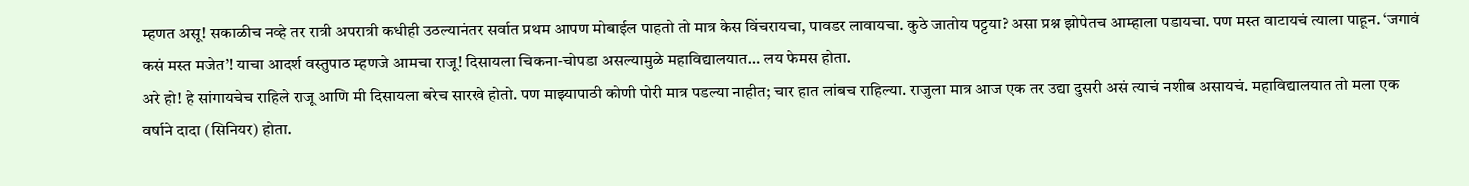म्हणत असू! सकाळीच नव्हे तर रात्री अपरात्री कधीही उठल्यानंतर सर्वात प्रथम आपण मोबाईल पाहतो तो मात्र केस विंचरायचा, पावडर लावायचा. कुठे जातोय पट्टया? असा प्रश्न झोपेतच आम्हाला पडायचा. पण मस्त वाटायचं त्याला पाहून. ‘जगावं कसं मस्त मजेत’! याचा आदर्श वस्तुपाठ म्हणजे आमचा राजू! दिसायला चिकना-चोपडा असल्यामुळे महाविद्यालयात… लय फेमस होता.
अरे हो! हे सांगायचेच राहिले राजू आणि मी दिसायला बरेच सारखे होतो. पण माझ्यापाठी कोणी पोरी मात्र पडल्या नाहीत; चार हात लांबच राहिल्या. राजुला मात्र आज एक तर उद्या दुसरी असं त्याचं नशीब असायचं. महाविद्यालयात तो मला एक वर्षाने दादा (सिनियर) होता.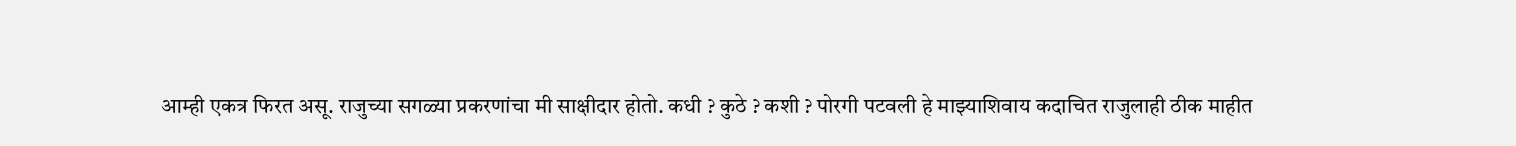आम्ही एकत्र फिरत असू. राजुच्या सगळ्या प्रकरणांचा मी साक्षीदार होतो. कधी ? कुठे ? कशी ? पोरगी पटवली हे माझ्याशिवाय कदाचित राजुलाही ठीक माहीत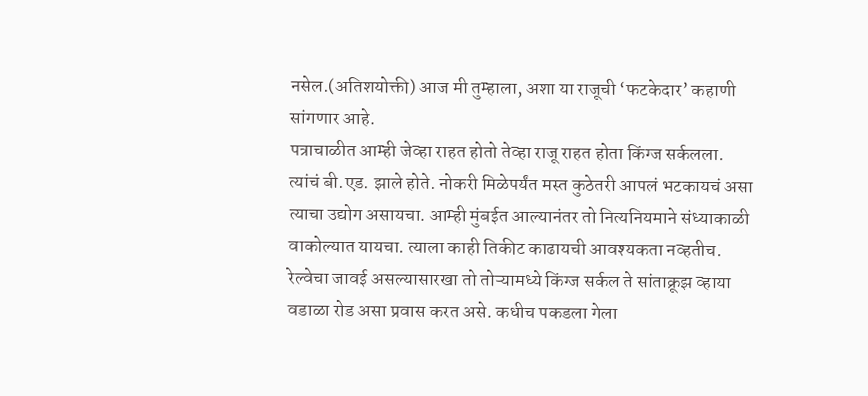नसेल.(अतिशयोक्ती) आज मी तुम्हाला, अशा या राजूची ‘फटकेदार’ कहाणी सांगणार आहे.
पत्राचाळीत आम्ही जेव्हा राहत होतो तेव्हा राजू राहत होता किंग्ज सर्कलला. त्यांचं बी.एड. झाले होते. नोकरी मिळेपर्यंत मस्त कुठेतरी आपलं भटकायचं असा त्याचा उद्योग असायचा. आम्ही मुंबईत आल्यानंतर तो नित्यनियमाने संध्याकाळी वाकोल्यात यायचा. त्याला काही तिकीट काढायची आवश्यकता नव्हतीच. रेल्वेचा जावई असल्यासारखा तो तोऱ्यामध्ये किंग्ज सर्कल ते सांताक्रूझ व्हाया वडाळा रोड असा प्रवास करत असे. कधीच पकडला गेला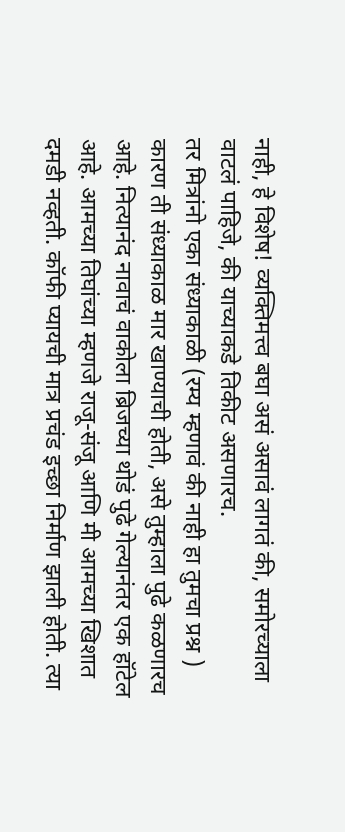नाही, हे विशेष! व्यक्तिमत्त्व बघा असं असावं लागतं की, समोरच्याला वाटलं पाहिजे, की याच्याकडे तिकीट असणारच.
तर मित्रांनो एका संध्याकाळी (रम्य म्हणावं की नाही हा तुमचा प्रश्न ) कारण ती संध्याकाळ मार खाण्याची होती, असे तुम्हाला पुढे कळणारच आहे. नित्यानंद नावाचं वाकोला ब्रिजच्या थोडं पुढे गेल्यानंतर एक हॉटेल आहे. आमच्या तिघांच्या म्हणजे राजू-संजू आणि मी आमच्या खिशात दमडी नव्हती. कॉफी प्यायची मात्र प्रचंड इच्छा निर्माण झाली होती. त्या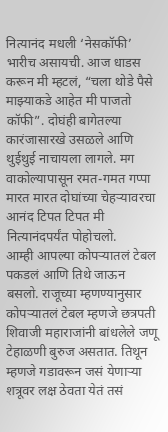नित्यानंद मधली ‘नेसकॉफी’ भारीच असायची. आज धाडस करून मी म्हटलं, “चला थोडे पैसे माझ्याकडे आहेत मी पाजतो कॉफी”. दोघंही बागेतल्या कारंजासारखे उसळले आणि थुईथुई नाचायला लागले. मग वाकोल्यापासून रमत-गमत गप्पा मारत मारत दोघांच्या चेहऱ्यावरचा आनंद टिपत टिपत मी नित्यानंदपर्यंत पोहोचलो.
आम्ही आपल्या कोपऱ्यातलं टेबल पकडलं आणि तिथे जाऊन बसलो. राजूच्या म्हणण्यानुसार कोपऱ्यातलं टेबल म्हणजे छत्रपती शिवाजी महाराजांनी बांधलेले जणू टेहाळणी बुरुज असतात. तिथून म्हणजे गडावरून जसं येणाऱ्या शत्रूवर लक्ष ठेवता येतं तसं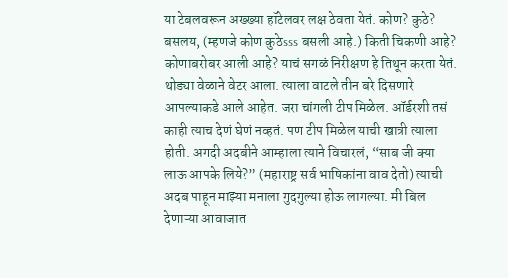या टेबलवरून अख्ख्या हॉटेलवर लक्ष ठेवता येतं. कोण? कुठे? बसलय, (म्हणजे कोण कुठेsss बसली आहे.) किती चिकणी आहे? कोणाबरोबर आली आहे? याचं सगळं निरीक्षण हे तिथून करता येतं. थोड्या वेळाने वेटर आला. त्याला वाटले तीन बरे दिसणारे आपल्याकडे आले आहेत. जरा चांगली टीप मिळेल. ऑर्डरशी तसं काही त्याच देणं घेणं नव्हतं. पण टीप मिळेल याची खात्री त्याला होती. अगदी अदबीने आम्हाला त्याने विचारलं, “साब जी क्या लाऊ आपके लिये?” (महाराष्ट्र सर्व भाषिकांना वाव देतो) त्याची अदब पाहून माझ्या मनाला गुदगुल्या होऊ लागल्या. मी बिल देणाऱ्या आवाजात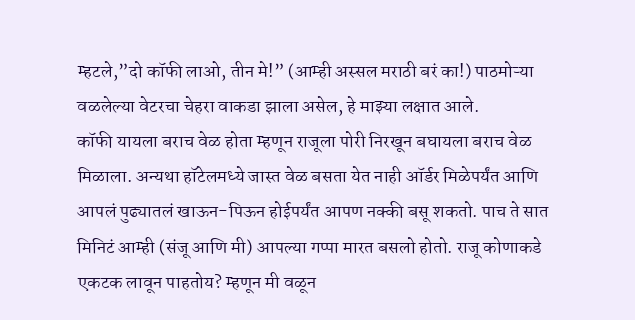म्हटले,”दो कॉफी लाओ, तीन मे!” (आम्ही अस्सल मराठी बरं का!) पाठमोऱ्या वळलेल्या वेटरचा चेहरा वाकडा झाला असेल, हे माझ्या लक्षात आले.
कॉफी यायला बराच वेळ होता म्हणून राजूला पोरी निरखून बघायला बराच वेळ मिळाला. अन्यथा हॉटेलमध्ये जास्त वेळ बसता येत नाही ऑर्डर मिळेपर्यंत आणि आपलं पुढ्यातलं खाऊन-पिऊन होईपर्यंत आपण नक्की बसू शकतो. पाच ते सात मिनिटं आम्ही (संजू आणि मी) आपल्या गप्पा मारत बसलो होतो. राजू कोणाकडे एकटक लावून पाहतोय? म्हणून मी वळून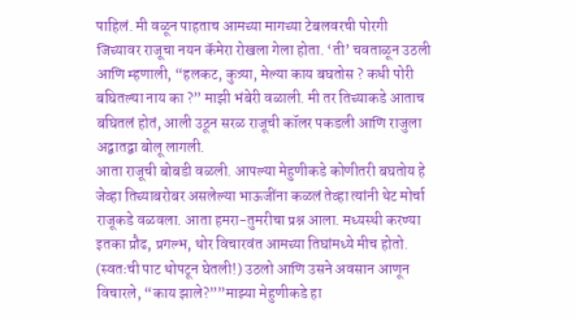पाहिलं. मी वळून पाहताच आमच्या मागच्या टेबलवरची पोरगी जिच्यावर राजूचा नयन कॅमेरा रोखला गेला होता. ‘ती’ चवताळून उठली आणि म्हणाली, “हलकट, कुत्र्या, मेल्या काय बघतोस ? कधी पोरी बघितल्या नाय का ?” माझी भंबेरी वळाली. मी तर तिच्याकडे आताच बघितलं होतं, आली उठून सरळ राजूची कॉलर पकडली आणि राजुला अद्वातद्वा बोलू लागली.
आता राजूची बोबडी वळली. आपल्या मेहुणीकडे कोणीतरी बघतोय हे जेव्हा तिच्याबरोबर असलेल्या भाऊजींना कळलं तेव्हा त्यांनी थेट मोर्चा राजूकडे वळवला. आता हमरा-तुमरीचा प्रश्न आला. मध्यस्थी करण्या इतका प्रौढ, प्रगल्भ, थोर विचारवंत आमच्या तिघांमध्ये मीच होतो. (स्वतःची पाट थोपटून घेतली!) उठलो आणि उसने अवसान आणून विचारले, “काय झाले?””माझ्या मेहुणीकडे हा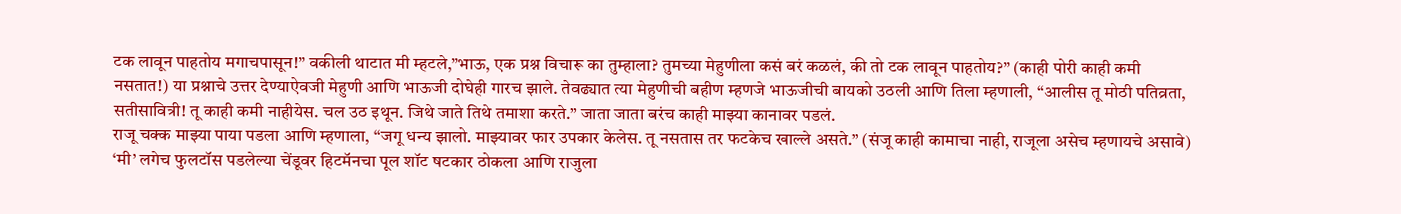टक लावून पाहतोय मगाचपासून!” वकीली थाटात मी म्हटले,”भाऊ, एक प्रश्न विचारू का तुम्हाला? तुमच्या मेहुणीला कसं बरं कळलं, की तो टक लावून पाहतोय?” (काही पोरी काही कमी नसतात!) या प्रश्नाचे उत्तर देण्याऐवजी मेहुणी आणि भाऊजी दोघेही गारच झाले. तेवढ्यात त्या मेहुणीची बहीण म्हणजे भाऊजीची बायको उठली आणि तिला म्हणाली, “आलीस तू मोठी पतिव्रता, सतीसावित्री! तू काही कमी नाहीयेस. चल उठ इथून. जिथे जाते तिथे तमाशा करते.” जाता जाता बरंच काही माझ्या कानावर पडलं.
राजू चक्क माझ्या पाया पडला आणि म्हणाला, “जगू धन्य झालो. माझ्यावर फार उपकार केलेस. तू नसतास तर फटकेच खाल्ले असते.” (संजू काही कामाचा नाही, राजूला असेच म्हणायचे असावे) ‘मी’ लगेच फुलटॉस पडलेल्या चेंडूवर हिटमॅनचा पूल शॉट षटकार ठोकला आणि राजुला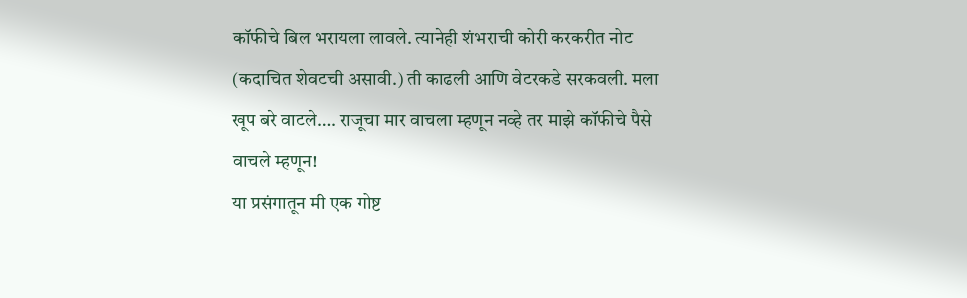कॉफीचे बिल भरायला लावले. त्यानेही शंभराची कोरी करकरीत नोट (कदाचित शेवटची असावी.) ती काढली आणि वेटरकडे सरकवली. मला खूप बरे वाटले…. राजूचा मार वाचला म्हणून नव्हे तर माझे कॉफीचे पैसे वाचले म्हणून!
या प्रसंगातून मी एक गोष्ट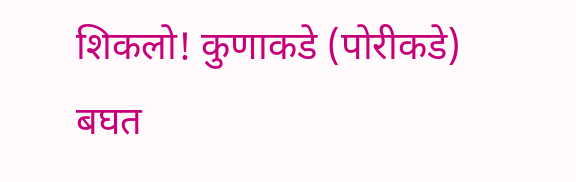शिकलो! कुणाकडे (पोरीकडे) बघत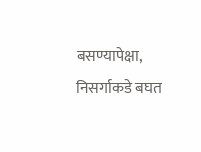बसण्यापेक्षा, निसर्गाकडे बघत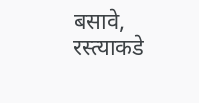बसावे, रस्त्याकडे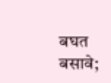बघत बसावे;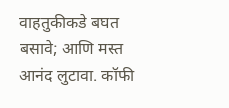वाहतुकीकडे बघत बसावे; आणि मस्त आनंद लुटावा. कॉफी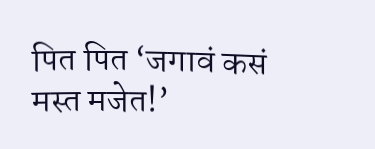पित पित ‘जगावं कसं मस्त मजेत!’